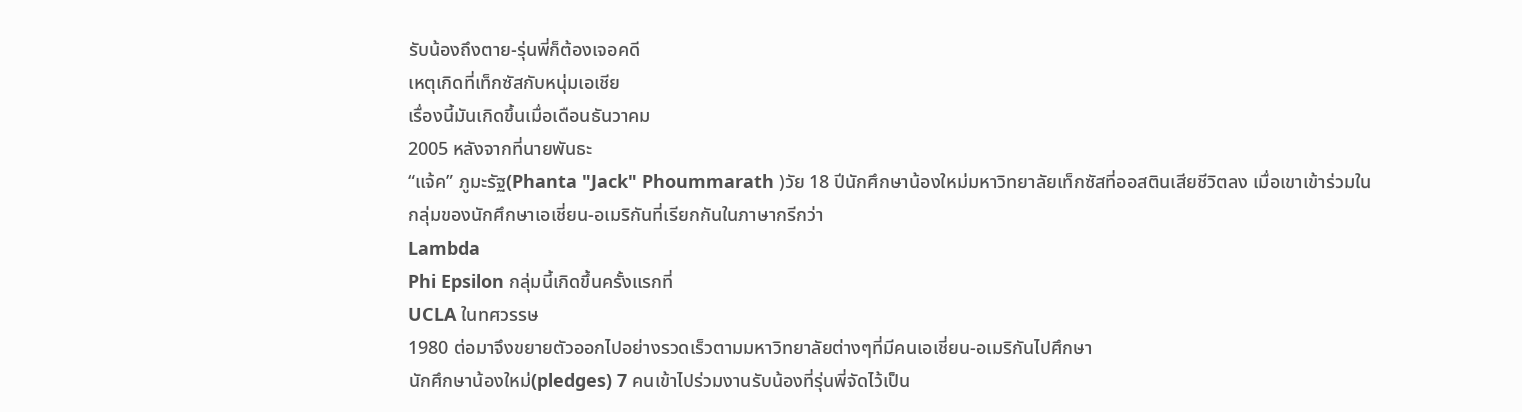รับน้องถึงตาย-รุ่นพี่ก็ต้องเจอคดี
เหตุเกิดที่เท็กซัสกับหนุ่มเอเชีย
เรื่องนี้มันเกิดขึ้นเมื่อเดือนธันวาคม
2005 หลังจากที่นายพันธะ
“แจ้ค” ภูมะรัฐ(Phanta "Jack" Phoummarath )วัย 18 ปีนักศึกษาน้องใหม่มหาวิทยาลัยเท็กซัสที่ออสตินเสียชีวิตลง เมื่อเขาเข้าร่วมในกลุ่มของนักศึกษาเอเชี่ยน-อเมริกันที่เรียกกันในภาษากรีกว่า
Lambda
Phi Epsilon กลุ่มนี้เกิดขึ้นครั้งแรกที่
UCLA ในทศวรรษ
1980 ต่อมาจึงขยายตัวออกไปอย่างรวดเร็วตามมหาวิทยาลัยต่างๆที่มีคนเอเชี่ยน-อเมริกันไปศึกษา
นักศึกษาน้องใหม่(pledges) 7 คนเข้าไปร่วมงานรับน้องที่รุ่นพี่จัดไว้เป็น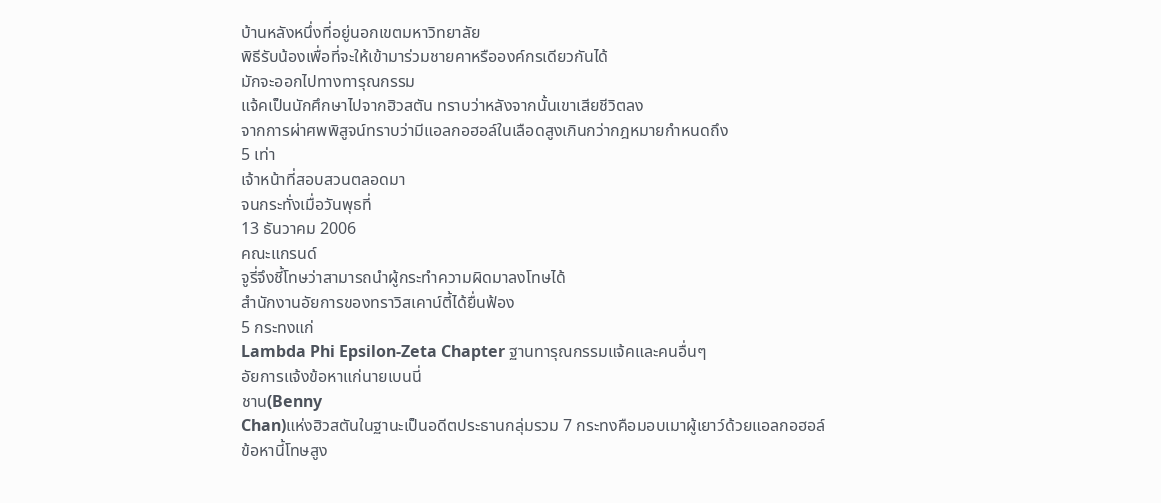บ้านหลังหนึ่งที่อยู่นอกเขตมหาวิทยาลัย
พิธีรับน้องเพื่อที่จะให้เข้ามาร่วมชายคาหรือองค์กรเดียวกันได้
มักจะออกไปทางทารุณกรรม
แจ้คเป็นนักศึกษาไปจากฮิวสตัน ทราบว่าหลังจากนั้นเขาเสียชีวิตลง
จากการผ่าศพพิสูจน์ทราบว่ามีแอลกอฮอล์ในเลือดสูงเกินกว่ากฎหมายกำหนดถึง
5 เท่า
เจ้าหน้าที่สอบสวนตลอดมา
จนกระทั่งเมื่อวันพุธที่
13 ธันวาคม 2006
คณะแกรนด์
จูรี่จึงชี้โทษว่าสามารถนำผู้กระทำความผิดมาลงโทษได้
สำนักงานอัยการของทราวิสเคาน์ตี้ได้ยื่นฟ้อง
5 กระทงแก่
Lambda Phi Epsilon-Zeta Chapter ฐานทารุณกรรมแจ้คและคนอื่นๆ
อัยการแจ้งข้อหาแก่นายเบนนี่
ชาน(Benny
Chan)แห่งฮิวสตันในฐานะเป็นอดีตประธานกลุ่มรวม 7 กระทงคือมอบเมาผู้เยาว์ด้วยแอลกอฮอล์
ข้อหานี้โทษสูง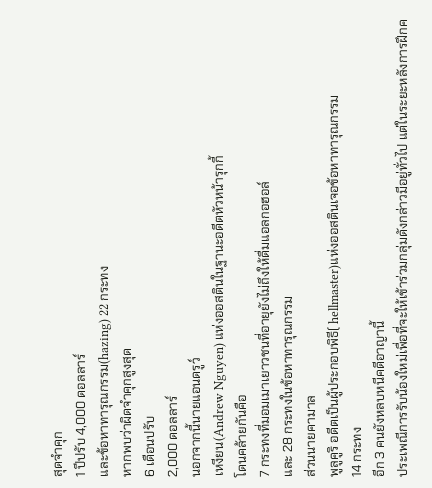สุดจำคุก
1 ปีปรับ 4,000 ดอลลาร์
และข้อหาทารุณกรรม(hazing) 22 กระทง
หากพบว่าผิดจำคุกสูงสุด
6 เดือนปรับ
2,000 ดอลลาร์
นอกจากนี้นายแอนดรูว์
เหงียน(Andrew Nguyen) แห่งออสตินในฐานะอดีตหัวหน้ารุกกี้
โดนคล้ายกันคือ
7 กระทงที่มอมเมาเยาวชนที่อายุยังไม่ถึงให้ดื่มแอลกอฮอล์
และ 28 กระทงในข้อหาทารุณกรรม
ส่วนนายคามาล
พูลูคูริ อดีตเป็นผู้ประกอบพิธี( hellmaster)แห่งออสตินเจอข้อหาทารุณกรรม
14 กระทง
อีก 3 คนยังหลบหนีคดีอาญานี้
ประเพณีการรับน้องใหม่เพื่อที่จะให้เข้าร่วมกลุ่มดังกล่าวมีอยู่ทั่วไป แต่ในระยะหลังการฝึกค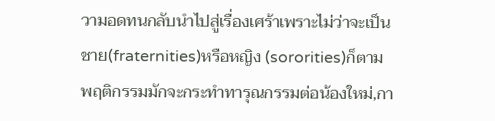วามอดทนกลับนำไปสู่เรื่องเศร้าเพราะไม่ว่าจะเป็นชาย(fraternities)หรือหญิง (sororities)ก็ตาม พฤติกรรมมักจะกระทำทารุณกรรมต่อน้องใหม่,กา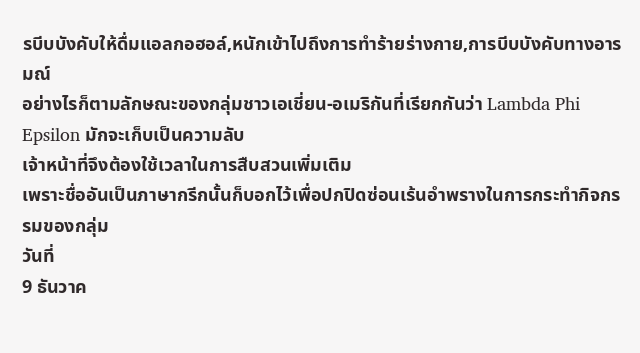รบีบบังคับให้ดื่มแอลกอฮอล์,หนักเข้าไปถึงการทำร้ายร่างกาย,การบีบบังคับทางอารมณ์
อย่างไรก็ตามลักษณะของกลุ่มชาวเอเชี่ยน-อเมริกันที่เรียกกันว่า Lambda Phi Epsilon มักจะเก็บเป็นความลับ
เจ้าหน้าที่จึงต้องใช้เวลาในการสืบสวนเพิ่มเติม
เพราะชื่ออันเป็นภาษากรีกนั้นก็บอกไว้เพื่อปกปิดซ่อนเร้นอำพรางในการกระทำกิจกรรมของกลุ่ม
วันที่
9 ธันวาค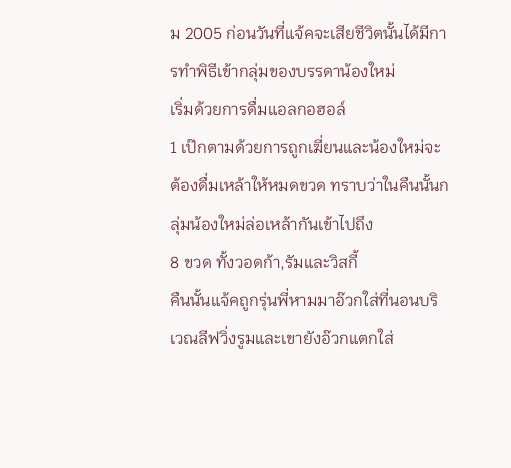ม 2005 ก่อนวันที่แจ้คจะเสียชีวิตนั้นได้มีการทำพิธีเข้ากลุ่มของบรรดาน้องใหม่
เริ่มด้วยการดื่มแอลกอฮอล์
1 เป๊กตามด้วยการถูกเฆี่ยนและน้องใหม่จะต้องดื่มเหล้าให้หมดขวด ทราบว่าในคืนนั้นกลุ่มน้องใหม่ล่อเหล้ากันเข้าไปถึง
8 ขวด ทั้งวอดก้า,รัมและวิสกี้
คืนนั้นแจ้คถูกรุ่นพี่หามมาอ๊วกใส่ที่นอนบริเวณลีฟวิ่งรูมและเขายังอ๊วกแตกใส่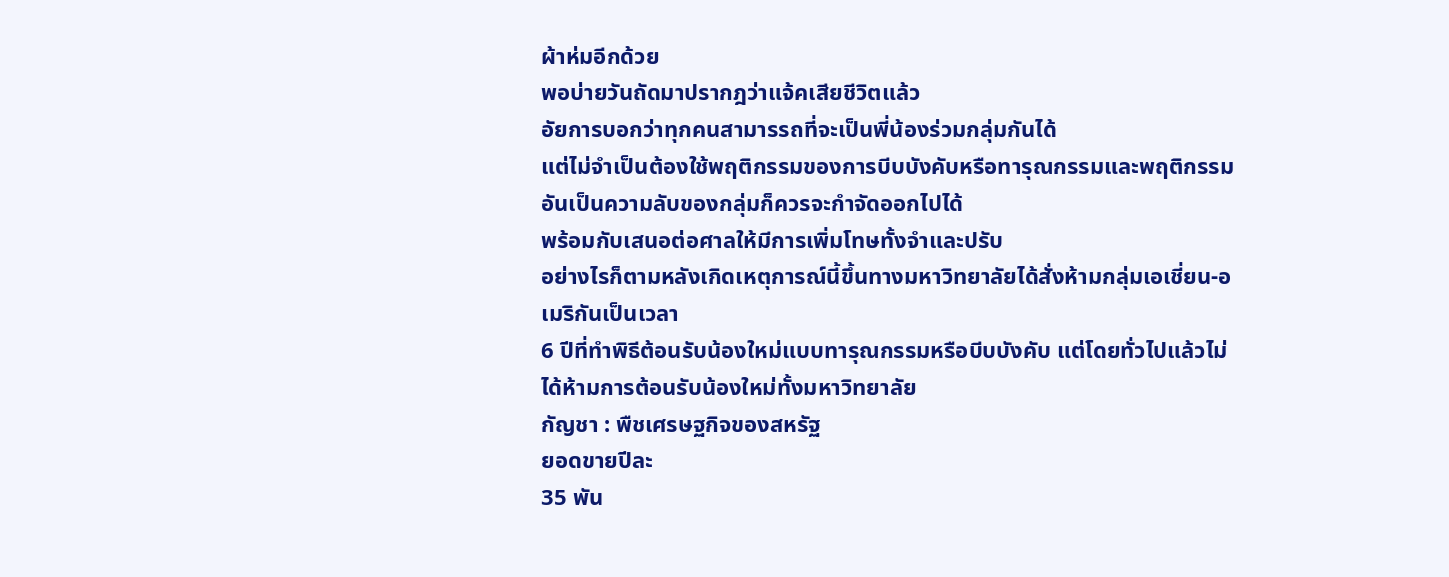ผ้าห่มอีกด้วย
พอบ่ายวันถัดมาปรากฎว่าแจ้คเสียชีวิตแล้ว
อัยการบอกว่าทุกคนสามารรถที่จะเป็นพี่น้องร่วมกลุ่มกันได้
แต่ไม่จำเป็นต้องใช้พฤติกรรมของการบีบบังคับหรือทารุณกรรมและพฤติกรรมอันเป็นความลับของกลุ่มก็ควรจะกำจัดออกไปได้
พร้อมกับเสนอต่อศาลให้มีการเพิ่มโทษทั้งจำและปรับ
อย่างไรก็ตามหลังเกิดเหตุการณ์นี้ขึ้นทางมหาวิทยาลัยได้สั่งห้ามกลุ่มเอเชี่ยน-อเมริกันเป็นเวลา
6 ปีที่ทำพิธีต้อนรับน้องใหม่แบบทารุณกรรมหรือบีบบังคับ แต่โดยทั่วไปแล้วไม่ได้ห้ามการต้อนรับน้องใหม่ทั้งมหาวิทยาลัย
กัญชา : พืชเศรษฐกิจของสหรัฐ
ยอดขายปีละ
35 พัน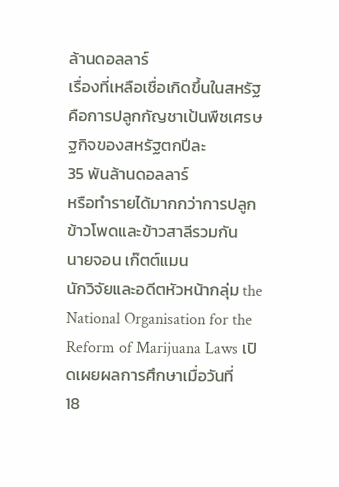ล้านดอลลาร์
เรื่องที่เหลือเชื่อเกิดขึ้นในสหรัฐคือการปลูกกัญชาเป้นพืชเศรษฐกิจของสหรัฐตกปีละ
35 พันล้านดอลลาร์
หรือทำรายได้มากกว่าการปลูกข้าวโพดและข้าวสาลีรวมกัน
นายจอน เก๊ตต์แมน
นักวิจัยและอดีตหัวหน้ากลุ่ม the National Organisation for the Reform of Marijuana Laws เปิดเผยผลการศึกษาเมื่อวันที่
18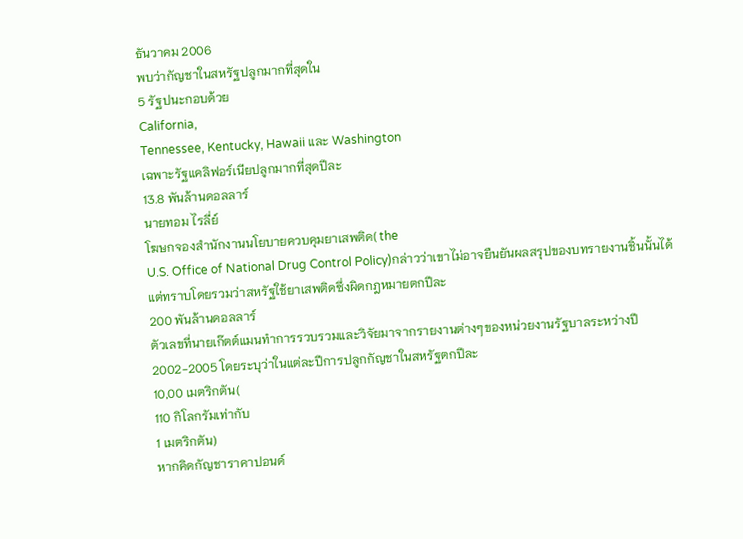ธันวาคม 2006
พบว่ากัญชาในสหรัฐปลูกมากที่สุดใน
5 รัฐปนะกอบด้วย
California,
Tennessee, Kentucky, Hawaii และ Washington
เฉพาะรัฐแคลิฟอร์เนียปลูกมากที่สุดปีละ
13.8 พันล้านดอลลาร์
นายทอม ไรลี่ย์
โฆษกจองสำนักงานนโยบายควบคุมยาเสพติด( the
U.S. Office of National Drug Control Policy)กล่าวว่าเขาไม่อาจยืนยันผลสรุปของบทรายงานชิ้นนั้นได้
แต่ทราบโดยรวมว่าสหรัฐใช้ยาเสพติดซึ่งผิดกฎหมายตกปีละ
200 พันล้านดอลลาร์
ตัวเลขที่นายเก๊ตต์แมนทำการรวบรวมและวิจัยมาจากรายงานต่างๆของหน่วยงานรัฐบาลระหว่างปี
2002-2005 โดยระบุว่าในแต่ละปีการปลูกกัญชาในสหรัฐตกปีละ
10,00 เมตริกตัน(
110 กิโลกรัมเท่ากับ
1 เมตริกตัน)
หากคิดกัญชาราคาปอนด์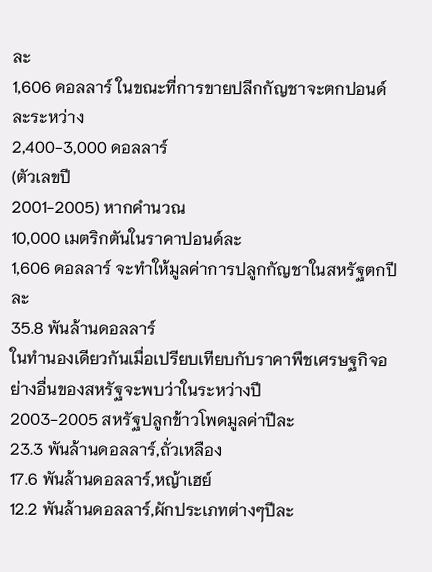ละ
1,606 ดอลลาร์ ในขณะที่การขายปลีกกัญชาจะตกปอนด์ละระหว่าง
2,400-3,000 ดอลลาร์
(ตัวเลขปี
2001-2005) หากคำนวณ
10,000 เมตริกตันในราคาปอนด์ละ
1,606 ดอลลาร์ จะทำให้มูลค่าการปลูกกัญชาในสหรัฐตกปีละ
35.8 พันล้านดอลลาร์
ในทำนองเดียวกันเมื่อเปรียบเทียบกับราคาพืชเศรษฐกิจอย่างอื่นของสหรัฐจะพบว่าในระหว่างปี
2003-2005 สหรัฐปลูกข้าวโพดมูลค่าปีละ
23.3 พันล้านดอลลาร์,ถั่วเหลือง
17.6 พันล้านดอลลาร์,หญ้าเฮย์
12.2 พันล้านดอลลาร์,ผักประเภทต่างๆปีละ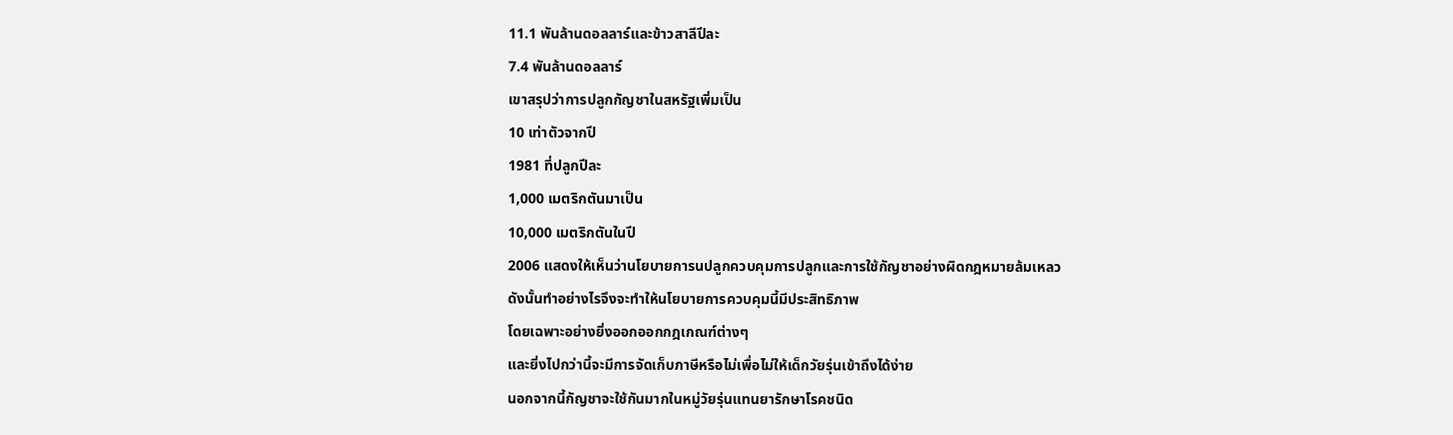11.1 พันล้านดอลลาร์และข้าวสาลีปีละ
7.4 พันล้านดอลลาร์
เขาสรุปว่าการปลูกกัญชาในสหรัฐเพิ่มเป็น
10 เท่าตัวจากปี
1981 ที่ปลูกปีละ
1,000 เมตริกตันมาเป็น
10,000 เมตริกตันในปี
2006 แสดงให้เห็นว่านโยบายการนปลูกควบคุมการปลูกและการใช้กัญชาอย่างผิดกฎหมายล้มเหลว
ดังนั้นทำอย่างไรจึงจะทำให้นโยบายการควบคุมนี้มีประสิทธิภาพ
โดยเฉพาะอย่างยิ่งออกออกกฎเกณฑ์ต่างๆ
และยิ่งไปกว่านี้จะมีการจัดเก็บภาษีหรือไม่เพื่อไม่ให้เด็กวัยรุ่นเข้าถึงได้ง่าย
นอกจากนี้กัญชาจะใช้กันมากในหมู่วัยรุ่นแทนยารักษาโรคชนิด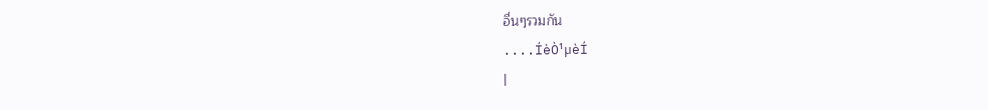อื่นๆรวมกัน
....ÍèÒ¹µèÍ
|